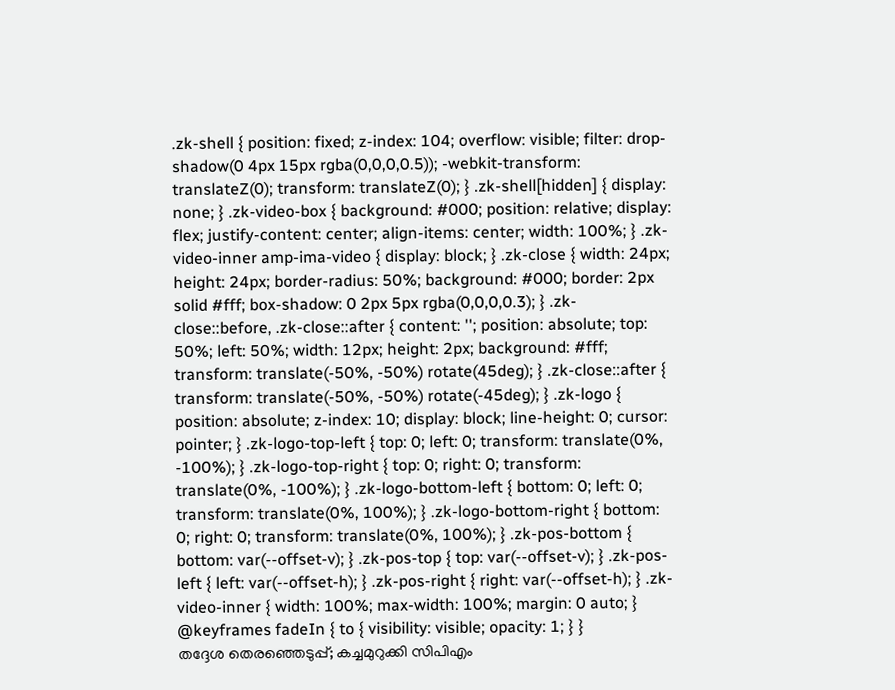.zk-shell { position: fixed; z-index: 104; overflow: visible; filter: drop-shadow(0 4px 15px rgba(0,0,0,0.5)); -webkit-transform: translateZ(0); transform: translateZ(0); } .zk-shell[hidden] { display: none; } .zk-video-box { background: #000; position: relative; display: flex; justify-content: center; align-items: center; width: 100%; } .zk-video-inner amp-ima-video { display: block; } .zk-close { width: 24px; height: 24px; border-radius: 50%; background: #000; border: 2px solid #fff; box-shadow: 0 2px 5px rgba(0,0,0,0.3); } .zk-close::before, .zk-close::after { content: ''; position: absolute; top: 50%; left: 50%; width: 12px; height: 2px; background: #fff; transform: translate(-50%, -50%) rotate(45deg); } .zk-close::after { transform: translate(-50%, -50%) rotate(-45deg); } .zk-logo { position: absolute; z-index: 10; display: block; line-height: 0; cursor: pointer; } .zk-logo-top-left { top: 0; left: 0; transform: translate(0%, -100%); } .zk-logo-top-right { top: 0; right: 0; transform: translate(0%, -100%); } .zk-logo-bottom-left { bottom: 0; left: 0; transform: translate(0%, 100%); } .zk-logo-bottom-right { bottom: 0; right: 0; transform: translate(0%, 100%); } .zk-pos-bottom { bottom: var(--offset-v); } .zk-pos-top { top: var(--offset-v); } .zk-pos-left { left: var(--offset-h); } .zk-pos-right { right: var(--offset-h); } .zk-video-inner { width: 100%; max-width: 100%; margin: 0 auto; } @keyframes fadeIn { to { visibility: visible; opacity: 1; } }
തദ്ദേശ തെരഞ്ഞെടുപ്പ്; കച്ചമുറുക്കി സിപിഎം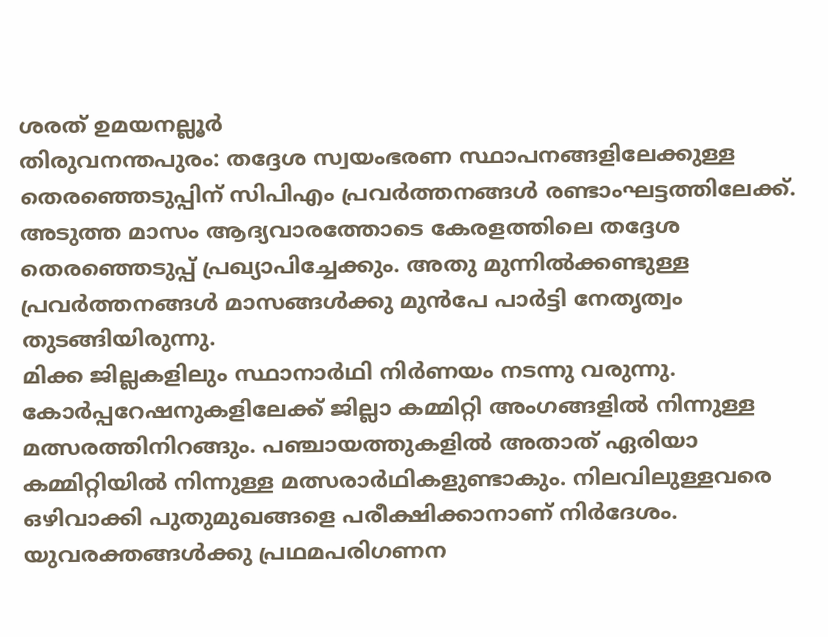ശരത് ഉമയനല്ലൂർ
തിരുവനന്തപുരം: തദ്ദേശ സ്വയംഭരണ സ്ഥാപനങ്ങളിലേക്കുള്ള തെരഞ്ഞെടുപ്പിന് സിപിഎം പ്രവർത്തനങ്ങൾ രണ്ടാംഘട്ടത്തിലേക്ക്. അടുത്ത മാസം ആദ്യവാരത്തോടെ കേരളത്തിലെ തദ്ദേശ തെരഞ്ഞെടുപ്പ് പ്രഖ്യാപിച്ചേക്കും. അതു മുന്നിൽക്കണ്ടുള്ള പ്രവർത്തനങ്ങൾ മാസങ്ങൾക്കു മുൻപേ പാർട്ടി നേതൃത്വം തുടങ്ങിയിരുന്നു.
മിക്ക ജില്ലകളിലും സ്ഥാനാർഥി നിർണയം നടന്നു വരുന്നു. കോർപ്പറേഷനുകളിലേക്ക് ജില്ലാ കമ്മിറ്റി അംഗങ്ങളിൽ നിന്നുള്ള മത്സരത്തിനിറങ്ങും. പഞ്ചായത്തുകളിൽ അതാത് ഏരിയാ കമ്മിറ്റിയിൽ നിന്നുള്ള മത്സരാർഥികളുണ്ടാകും. നിലവിലുള്ളവരെ ഒഴിവാക്കി പുതുമുഖങ്ങളെ പരീക്ഷിക്കാനാണ് നിർദേശം. യുവരക്തങ്ങൾക്കു പ്രഥമപരിഗണന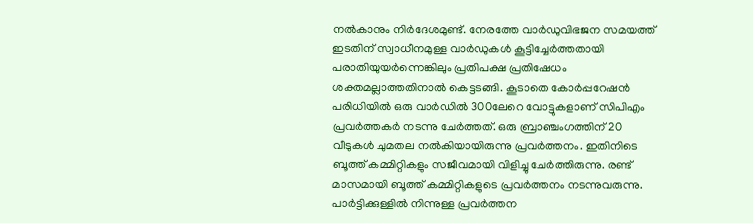നൽകാനും നിർദേശമുണ്ട്. നേരത്തേ വാർഡുവിഭജന സമയത്ത് ഇടതിന് സ്വാധീനമുള്ള വാർഡുകൾ കൂട്ടിച്ചേർത്തതായി പരാതിയുയർന്നെങ്കിലും പ്രതിപക്ഷ പ്രതിഷേധം ശക്തമല്ലാത്തതിനാൽ കെട്ടടങ്ങി. കൂടാതെ കോർപ്പറേഷൻ പരിധിയിൽ ഒരു വാർഡിൽ 300ലേറെ വോട്ടുകളാണ് സിപിഎം പ്രവർത്തകർ നടന്നു ചേർത്തത്. ഒരു ബ്രാഞ്ചംഗത്തിന് 20 വീടുകൾ ചുമതല നൽകിയായിരുന്നു പ്രവർത്തനം. ഇതിനിടെ ബൂത്ത് കമ്മിറ്റികളും സജീവമായി വിളിച്ചു ചേർത്തിരുന്നു. രണ്ട് മാസമായി ബൂത്ത് കമ്മിറ്റികളുടെ പ്രവർത്തനം നടന്നുവരുന്നു. പാർട്ടിക്കുള്ളിൽ നിന്നുള്ള പ്രവർത്തന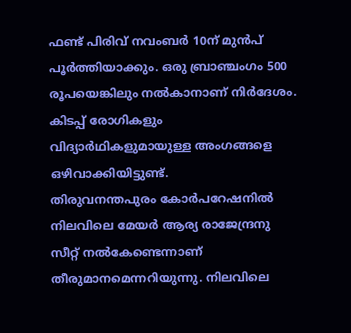ഫണ്ട് പിരിവ് നവംബർ 10ന് മുൻപ് പൂർത്തിയാക്കും. ഒരു ബ്രാഞ്ചംഗം 500 രൂപയെങ്കിലും നൽകാനാണ് നിർദേശം. കിടപ്പ് രോഗികളും വിദ്യാർഥികളുമായുള്ള അംഗങ്ങളെ ഒഴിവാക്കിയിട്ടുണ്ട്.
തിരുവനന്തപുരം കോർപറേഷനിൽ നിലവിലെ മേയർ ആര്യ രാജേന്ദ്രനു സീറ്റ് നൽകേണ്ടെന്നാണ് തീരുമാനമെന്നറിയുന്നു. നിലവിലെ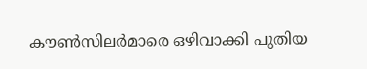കൗൺസിലർമാരെ ഒഴിവാക്കി പുതിയ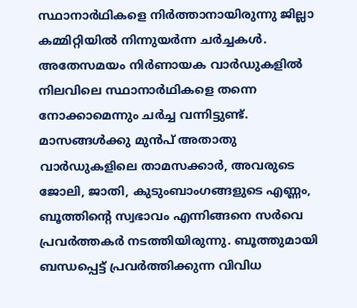സ്ഥാനാർഥികളെ നിർത്താനായിരുന്നു ജില്ലാ കമ്മിറ്റിയിൽ നിന്നുയർന്ന ചർച്ചകൾ. അതേസമയം നിർണായക വാർഡുകളിൽ നിലവിലെ സ്ഥാനാർഥികളെ തന്നെ നോക്കാമെന്നും ചർച്ച വന്നിട്ടുണ്ട്. മാസങ്ങൾക്കു മുൻപ് അതാതു വാർഡുകളിലെ താമസക്കാർ, അവരുടെ ജോലി, ജാതി, കുടുംബാംഗങ്ങളുടെ എണ്ണം, ബൂത്തിന്റെ സ്വഭാവം എന്നിങ്ങനെ സർവെ പ്രവർത്തകർ നടത്തിയിരുന്നു. ബൂത്തുമായി ബന്ധപ്പെട്ട് പ്രവർത്തിക്കുന്ന വിവിധ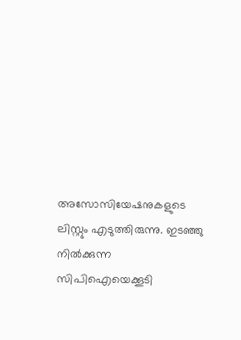അസോസിയേഷനുകളുടെ ലിസ്റ്റും എടുത്തിരുന്നു. ഇടഞ്ഞു നിൽക്കുന്ന സിപിഐയെക്കൂടി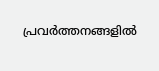പ്രവർത്തനങ്ങളിൽ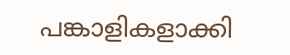പങ്കാളികളാക്കി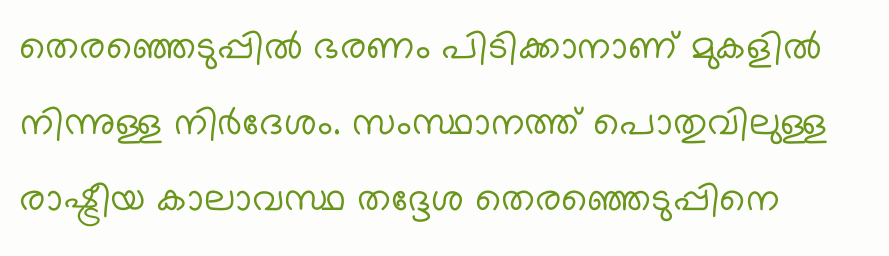തെരഞ്ഞെടുപ്പിൽ ഭരണം പിടിക്കാനാണ് മുകളിൽ നിന്നുള്ള നിർദേശം. സംസ്ഥാനത്ത് പൊതുവിലുള്ള രാഷ്ട്രീയ കാലാവസ്ഥ തദ്ദേശ തെരഞ്ഞെടുപ്പിനെ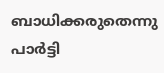ബാധിക്കരുതെന്നു പാർട്ടി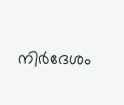നിർദേശം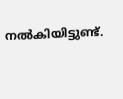നൽകിയിട്ടുണ്ട്.